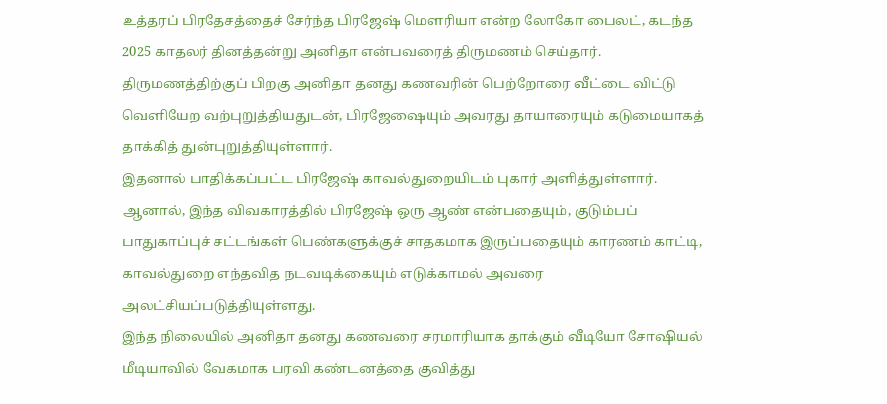உத்தரப் பிரதேசத்தைச் சேர்ந்த பிரஜேஷ் மௌரியா என்ற லோகோ பைலட், கடந்த 2025 காதலர் தினத்தன்று அனிதா என்பவரைத் திருமணம் செய்தார். திருமணத்திற்குப் பிறகு அனிதா தனது கணவரின் பெற்றோரை வீட்டை விட்டு வெளியேற வற்புறுத்தியதுடன், பிரஜேஷையும் அவரது தாயாரையும் கடுமையாகத் தாக்கித் துன்புறுத்தியுள்ளார்.
இதனால் பாதிக்கப்பட்ட பிரஜேஷ் காவல்துறையிடம் புகார் அளித்துள்ளார். ஆனால், இந்த விவகாரத்தில் பிரஜேஷ் ஒரு ஆண் என்பதையும், குடும்பப் பாதுகாப்புச் சட்டங்கள் பெண்களுக்குச் சாதகமாக இருப்பதையும் காரணம் காட்டி, காவல்துறை எந்தவித நடவடிக்கையும் எடுக்காமல் அவரை அலட்சியப்படுத்தியுள்ளது.
இந்த நிலையில் அனிதா தனது கணவரை சரமாரியாக தாக்கும் வீடியோ சோஷியல் மீடியாவில் வேகமாக பரவி கண்டனத்தை குவித்து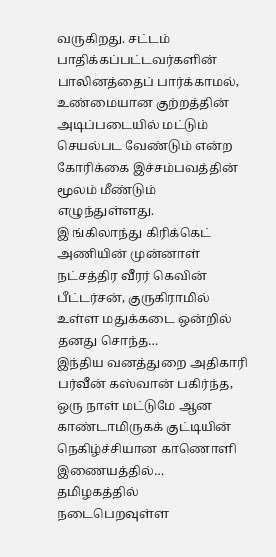வருகிறது. சட்டம் பாதிக்கப்பட்டவர்களின் பாலினத்தைப் பார்க்காமல், உண்மையான குற்றத்தின் அடிப்படையில் மட்டும் செயல்பட வேண்டும் என்ற கோரிக்கை இச்சம்பவத்தின் மூலம் மீண்டும் எழுந்துள்ளது.
இ ங்கிலாந்து கிரிக்கெட் அணியின் முன்னாள் நட்சத்திர வீரர் கெவின் பீட்டர்சன், குருகிராமில் உள்ள மதுக்கடை ஒன்றில் தனது சொந்த…
இந்திய வனத்துறை அதிகாரி பர்வீன் கஸ்வான் பகிர்ந்த, ஒரு நாள் மட்டுமே ஆன காண்டாமிருகக் குட்டியின் நெகிழ்ச்சியான காணொளி இணையத்தில்…
தமிழகத்தில் நடைபெறவுள்ள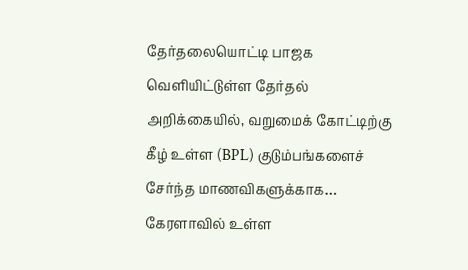தேர்தலையொட்டி பாஜக வெளியிட்டுள்ள தேர்தல் அறிக்கையில், வறுமைக் கோட்டிற்கு கீழ் உள்ள (BPL) குடும்பங்களைச் சேர்ந்த மாணவிகளுக்காக…
கேரளாவில் உள்ள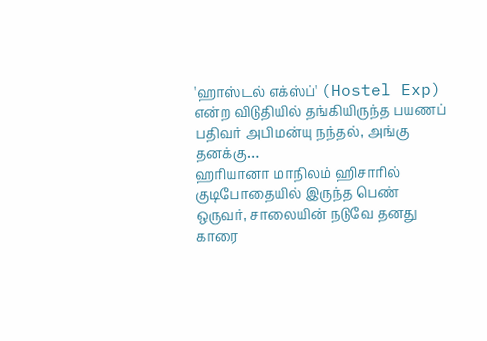'ஹாஸ்டல் எக்ஸ்ப்' (Hostel Exp) என்ற விடுதியில் தங்கியிருந்த பயணப் பதிவர் அபிமன்யு நந்தல், அங்கு தனக்கு…
ஹரியானா மாநிலம் ஹிசாரில் குடிபோதையில் இருந்த பெண் ஒருவர், சாலையின் நடுவே தனது காரை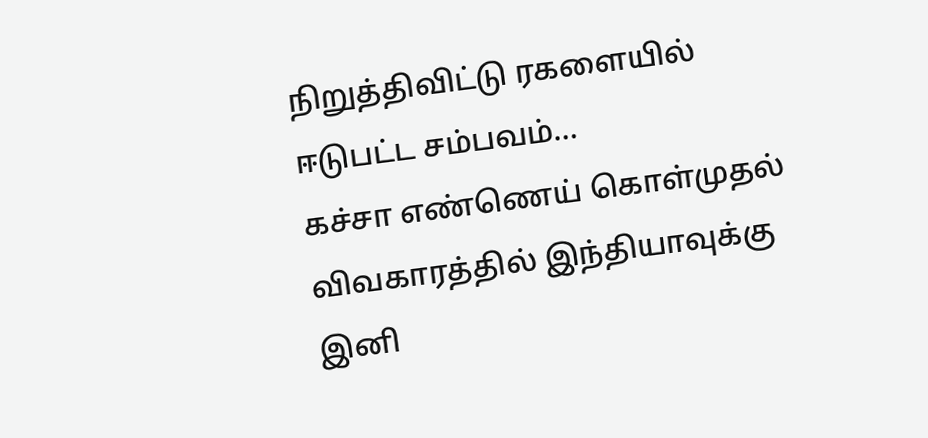நிறுத்திவிட்டு ரகளையில் ஈடுபட்ட சம்பவம்…
கச்சா எண்ணெய் கொள்முதல் விவகாரத்தில் இந்தியாவுக்கு இனி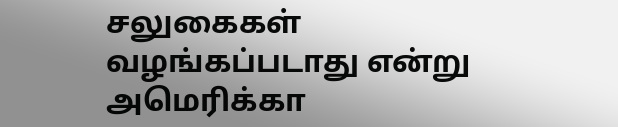சலுகைகள் வழங்கப்படாது என்று அமெரிக்கா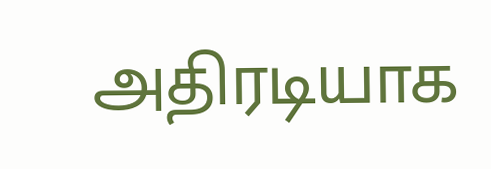அதிரடியாக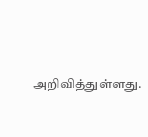அறிவித்துள்ளது.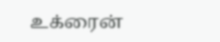உக்ரைன்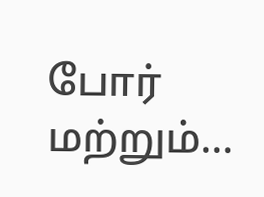போர் மற்றும்…